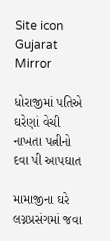Site icon Gujarat Mirror

ધોરાજીમાં પતિએ ઘરેણાં વેચી નાખતા પત્નીનો દવા પી આપઘાત

મામાજીના ઘરે લગ્નપ્રસંગમાં જવા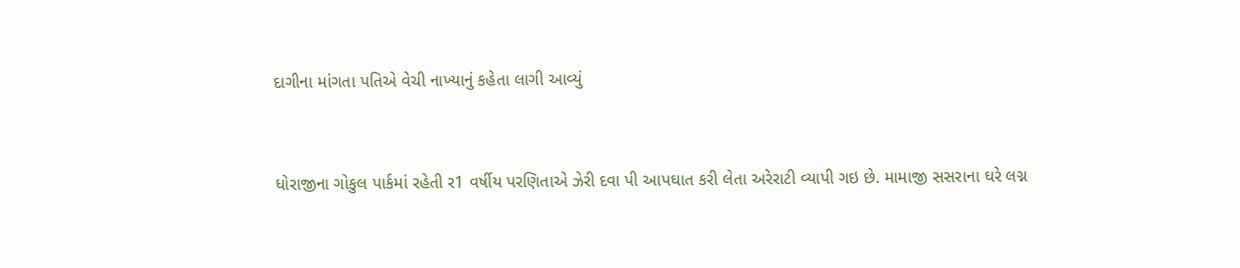દાગીના માંગતા પતિએ વેચી નાખ્યાનું કહેતા લાગી આવ્યું


ધોરાજીના ગોકુલ પાર્કમાં રહેતી ર1 વર્ષીય પરણિતાએ ઝેરી દવા પી આપઘાત કરી લેતા અરેરાટી વ્યાપી ગઇ છે. મામાજી સસરાના ઘરે લગ્ન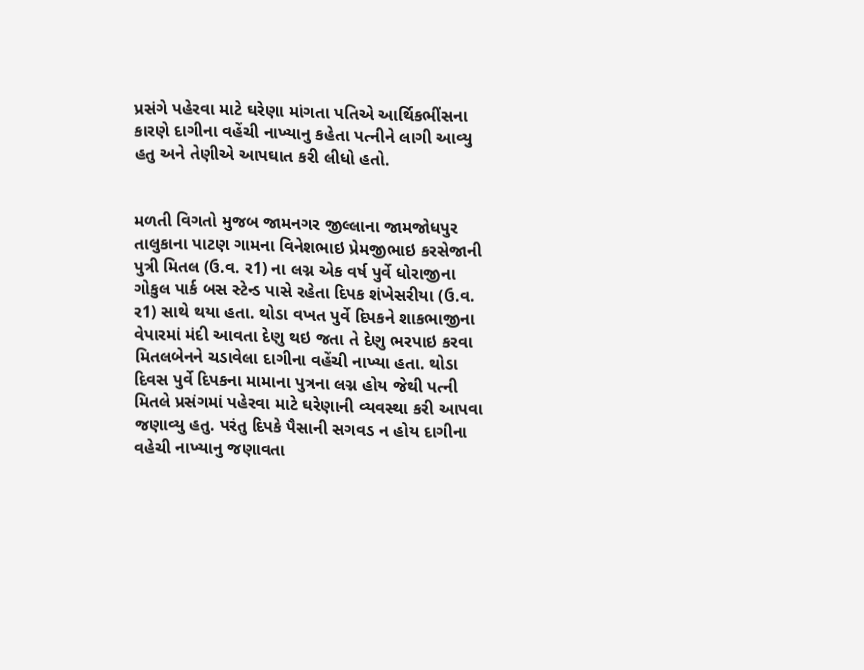પ્રસંગે પહેરવા માટે ઘરેણા માંગતા પતિએ આર્થિકભીંસના કારણે દાગીના વહેંચી નાખ્યાનુ કહેતા પત્નીને લાગી આવ્યુ હતુ અને તેણીએ આપઘાત કરી લીધો હતો.


મળતી વિગતો મુજબ જામનગર જીલ્લાના જામજોધપુર તાલુકાના પાટણ ગામના વિનેશભાઇ પ્રેમજીભાઇ કરસેજાની પુત્રી મિતલ (ઉ.વ. ર1) ના લગ્ન એક વર્ષ પુર્વે ધોરાજીના ગોકુલ પાર્ક બસ સ્ટેન્ડ પાસે રહેતા દિપક શંખેસરીયા (ઉ.વ. ર1) સાથે થયા હતા. થોડા વખત પુર્વે દિપકને શાકભાજીના વેપારમાં મંદી આવતા દેણુ થઇ જતા તે દેણુ ભરપાઇ કરવા મિતલબેનને ચડાવેલા દાગીના વહેંચી નાખ્યા હતા. થોડા દિવસ પુર્વે દિપકના મામાના પુત્રના લગ્ન હોય જેથી પત્ની મિતલે પ્રસંગમાં પહેરવા માટે ઘરેણાની વ્યવસ્થા કરી આપવા જણાવ્યુ હતુ. પરંતુ દિપકે પૈસાની સગવડ ન હોય દાગીના વહેચી નાખ્યાનુ જણાવતા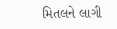મિતલને લાગી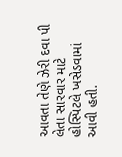આવતા તેણે ઝેરી દવા પી લેતા સારવાર માટે હોસ્પિટલે ખસેડવામાં આવી હતી.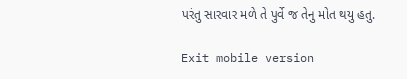પરંતુ સારવાર મળે તે પુર્વે જ તેનુ મોત થયુ હતુ.

Exit mobile version